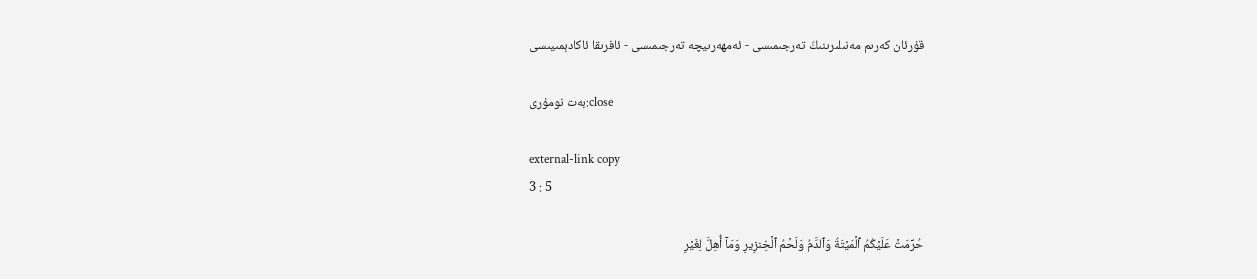قۇرئان كەرىم مەنىلىرىنىڭ تەرجىمىسى - ئەمھەرىيچە تەرجىمىسى - ئافرىقا ئاكادېمىيىسى

بەت نومۇرى:close

external-link copy
3 : 5

حُرِّمَتۡ عَلَيۡكُمُ ٱلۡمَيۡتَةُ وَٱلدَّمُ وَلَحۡمُ ٱلۡخِنزِيرِ وَمَآ أُهِلَّ لِغَيۡرِ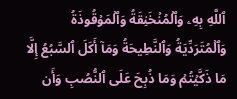ٱللَّهِ بِهِۦ وَٱلۡمُنۡخَنِقَةُ وَٱلۡمَوۡقُوذَةُ وَٱلۡمُتَرَدِّيَةُ وَٱلنَّطِيحَةُ وَمَآ أَكَلَ ٱلسَّبُعُ إِلَّا مَا ذَكَّيۡتُمۡ وَمَا ذُبِحَ عَلَى ٱلنُّصُبِ وَأَن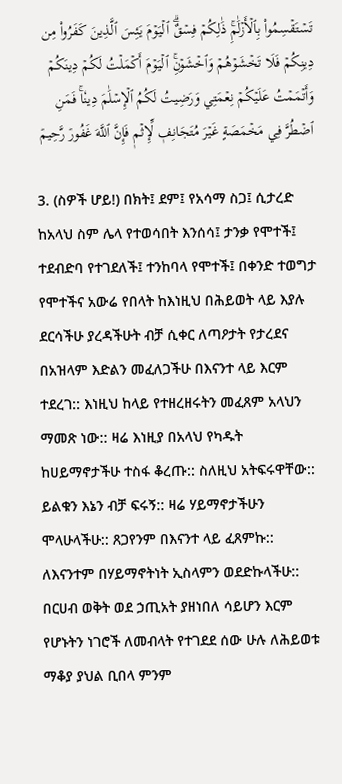تَسۡتَقۡسِمُواْ بِٱلۡأَزۡلَٰمِۚ ذَٰلِكُمۡ فِسۡقٌۗ ٱلۡيَوۡمَ يَئِسَ ٱلَّذِينَ كَفَرُواْ مِن دِينِكُمۡ فَلَا تَخۡشَوۡهُمۡ وَٱخۡشَوۡنِۚ ٱلۡيَوۡمَ أَكۡمَلۡتُ لَكُمۡ دِينَكُمۡ وَأَتۡمَمۡتُ عَلَيۡكُمۡ نِعۡمَتِي وَرَضِيتُ لَكُمُ ٱلۡإِسۡلَٰمَ دِينٗاۚ فَمَنِ ٱضۡطُرَّ فِي مَخۡمَصَةٍ غَيۡرَ مُتَجَانِفٖ لِّإِثۡمٖ فَإِنَّ ٱللَّهَ غَفُورٞ رَّحِيمٞ

3. (ስዎች ሆይ!) በክት፤ ደም፤ የአሳማ ስጋ፤ ሲታረድ ከአላህ ስም ሌላ የተወሳበት እንሰሳ፤ ታንቃ የሞተች፤ ተደብድባ የተገደለች፤ ተንከባላ የሞተች፤ በቀንድ ተወግታ የሞተችና አውሬ የበላት ከእነዚህ በሕይወት ላይ እያሉ ደርሳችሁ ያረዳችሁት ብቻ ሲቀር ለጣዖታት የታረደና በአዝላም እድልን መፈለጋችሁ በእናንተ ላይ እርም ተደረገ:: እነዚህ ከላይ የተዘረዘሩትን መፈጸም አላህን ማመጽ ነው:: ዛሬ እነዚያ በአላህ የካዱት ከሀይማኖታችሁ ተስፋ ቆረጡ:: ስለዚህ አትፍሩዋቸው:: ይልቁን እኔን ብቻ ፍሩኝ:: ዛሬ ሃይማኖታችሁን ሞላሁላችሁ:: ጸጋየንም በእናንተ ላይ ፈጸምኩ:: ለእናንተም በሃይማኖትነት ኢስላምን ወደድኩላችሁ:: በርሀብ ወቅት ወደ ኃጢአት ያዘነበለ ሳይሆን እርም የሆኑትን ነገሮች ለመብላት የተገደደ ሰው ሁሉ ለሕይወቱ ማቆያ ያህል ቢበላ ምንም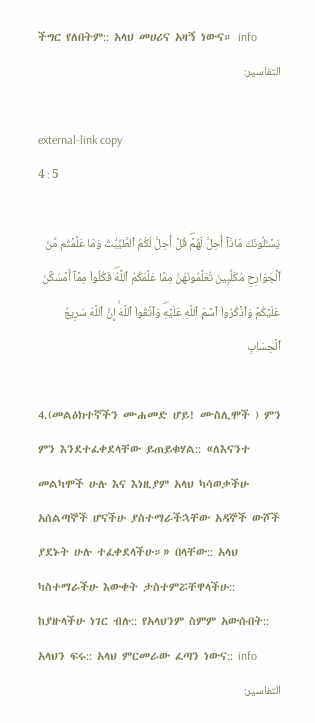ችግር የለበትም:: አላህ መሀሪና አዛኝ ነውና። info
التفاسير:

external-link copy
4 : 5

يَسۡـَٔلُونَكَ مَاذَآ أُحِلَّ لَهُمۡۖ قُلۡ أُحِلَّ لَكُمُ ٱلطَّيِّبَٰتُ وَمَا عَلَّمۡتُم مِّنَ ٱلۡجَوَارِحِ مُكَلِّبِينَ تُعَلِّمُونَهُنَّ مِمَّا عَلَّمَكُمُ ٱللَّهُۖ فَكُلُواْ مِمَّآ أَمۡسَكۡنَ عَلَيۡكُمۡ وَٱذۡكُرُواْ ٱسۡمَ ٱللَّهِ عَلَيۡهِۖ وَٱتَّقُواْ ٱللَّهَۚ إِنَّ ٱللَّهَ سَرِيعُ ٱلۡحِسَابِ

4.(መልዕክተኛችን ሙሐመድ ሆይ! ሙስሊሞች ) ምን ምን እንደተፈቀደላቸው ይጠይቁሃል:: «ለእናንተ መልካሞች ሁሉ እና እነዚያም አላህ ካሳወቃችሁ አሰልጣኞች ሆናችሁ ያስተማራችኋቸው አዳኞች ውሾች ያደኑት ሁሉ ተፈቀደላችሁ።» በላቸው:: አላህ ካስተማራችሁ እውቀት ታስተምሯቸዋላችሁ:: ከያዙላችሁ ነገር ብሉ:: የአላህንም ስምም አውሱበት:: አላህን ፍሩ:: አላህ ምርመራው ፈጣን ነውና:: info
التفاسير: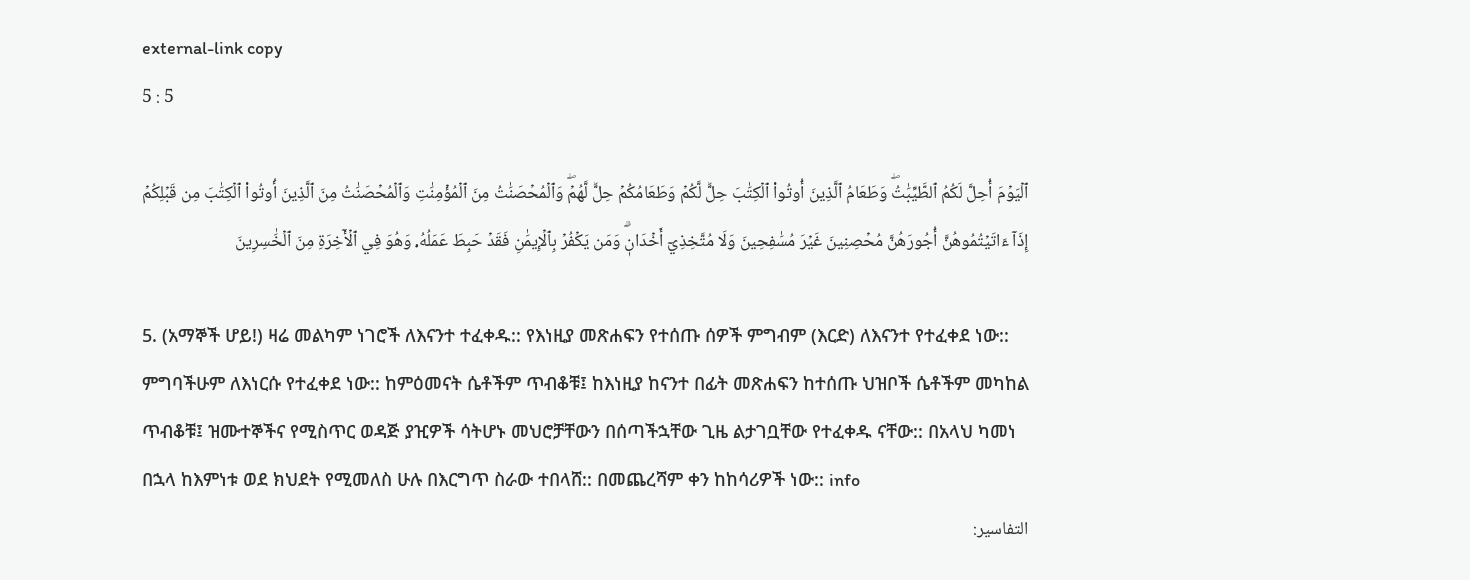external-link copy
5 : 5

ٱلۡيَوۡمَ أُحِلَّ لَكُمُ ٱلطَّيِّبَٰتُۖ وَطَعَامُ ٱلَّذِينَ أُوتُواْ ٱلۡكِتَٰبَ حِلّٞ لَّكُمۡ وَطَعَامُكُمۡ حِلّٞ لَّهُمۡۖ وَٱلۡمُحۡصَنَٰتُ مِنَ ٱلۡمُؤۡمِنَٰتِ وَٱلۡمُحۡصَنَٰتُ مِنَ ٱلَّذِينَ أُوتُواْ ٱلۡكِتَٰبَ مِن قَبۡلِكُمۡ إِذَآ ءَاتَيۡتُمُوهُنَّ أُجُورَهُنَّ مُحۡصِنِينَ غَيۡرَ مُسَٰفِحِينَ وَلَا مُتَّخِذِيٓ أَخۡدَانٖۗ وَمَن يَكۡفُرۡ بِٱلۡإِيمَٰنِ فَقَدۡ حَبِطَ عَمَلُهُۥ وَهُوَ فِي ٱلۡأٓخِرَةِ مِنَ ٱلۡخَٰسِرِينَ

5. (አማኞች ሆይ!) ዛሬ መልካም ነገሮች ለእናንተ ተፈቀዱ:: የእነዚያ መጽሐፍን የተሰጡ ሰዎች ምግብም (እርድ) ለእናንተ የተፈቀደ ነው:: ምግባችሁም ለእነርሱ የተፈቀደ ነው:: ከምዕመናት ሴቶችም ጥብቆቹ፤ ከእነዚያ ከናንተ በፊት መጽሐፍን ከተሰጡ ህዝቦች ሴቶችም መካከል ጥብቆቹ፤ ዝሙተኞችና የሚስጥር ወዳጅ ያዢዎች ሳትሆኑ መህሮቻቸውን በሰጣችኋቸው ጊዜ ልታገቧቸው የተፈቀዱ ናቸው:: በአላህ ካመነ በኋላ ከእምነቱ ወደ ክህደት የሚመለስ ሁሉ በእርግጥ ስራው ተበላሸ:: በመጨረሻም ቀን ከከሳሪዎች ነው:: info
التفاسير: